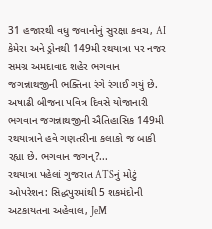31 હજારથી વધુ જવાનોનું સુરક્ષા કવચ, AI કેમેરા અને ડ્રોનથી 149મી રથયાત્રા પર નજર
સમગ્ર અમદાવાદ શહેર ભગવાન જગન્નાથજીની ભક્તિના રંગે રંગાઈ ગયું છે. અષાઢી બીજના પવિત્ર દિવસે યોજાનારી ભગવાન જગન્નાથજીની ઐતિહાસિક 149મી રથયાત્રાને હવે ગણતરીના કલાકો જ બાકી રહ્યા છે. ભગવાન જગન્?...
રથયાત્રા પહેલાં ગુજરાત ATSનું મોટું ઓપરેશન: સિદ્ધપુરમાંથી 5 શકમંદોની અટકાયતના અહેવાલ, JeM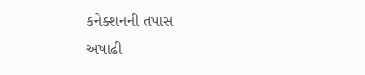કનેક્શનની તપાસ
અષાઢી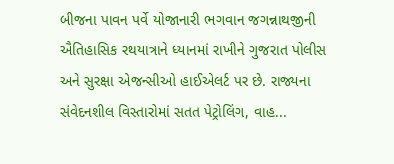બીજના પાવન પર્વે યોજાનારી ભગવાન જગન્નાથજીની ઐતિહાસિક રથયાત્રાને ધ્યાનમાં રાખીને ગુજરાત પોલીસ અને સુરક્ષા એજન્સીઓ હાઈએલર્ટ પર છે. રાજ્યના સંવેદનશીલ વિસ્તારોમાં સતત પેટ્રોલિંગ, વાહ...